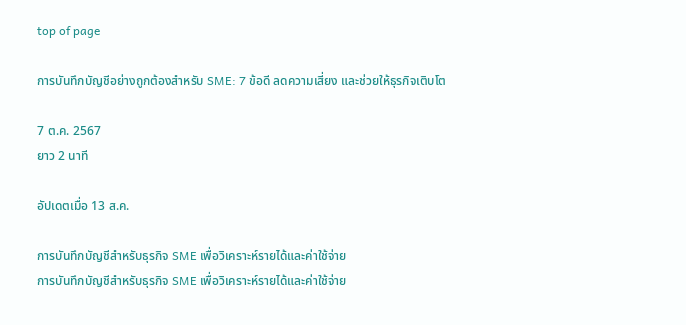top of page

การบันทึกบัญชีอย่างถูกต้องสำหรับ SME: 7 ข้อดี ลดความเสี่ยง และช่วยให้ธุรกิจเติบโต

7 ต.ค. 2567
ยาว 2 นาที

อัปเดตเมื่อ 13 ส.ค.

การบันทึกบัญชีสำหรับธุรกิจ SME เพื่อวิเคราะห์รายได้และค่าใช้จ่าย
การบันทึกบัญชีสำหรับธุรกิจ SME เพื่อวิเคราะห์รายได้และค่าใช้จ่าย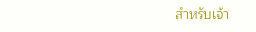สำหรับเจ้า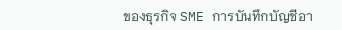ของธุรกิจ SME การบันทึกบัญชีอา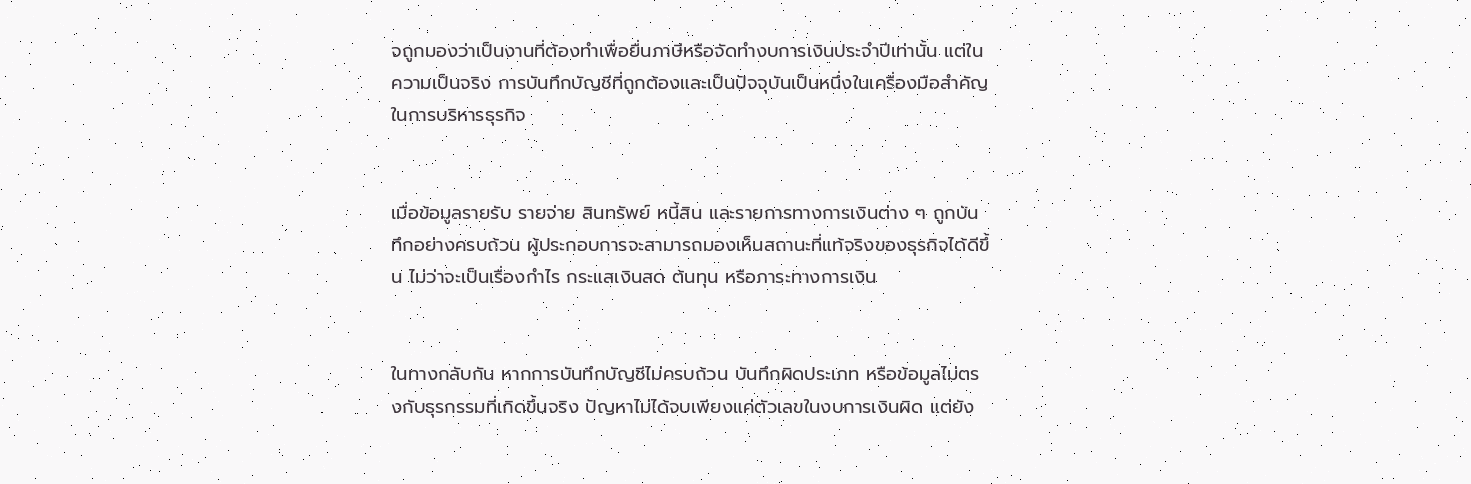จถูกมองว่าเป็นงานที่ต้องทำเพื่อยื่นภาษีหรือจัดทำงบการเงินประจำปีเท่านั้น แต่ในความเป็นจริง การบันทึกบัญชีที่ถูกต้องและเป็นปัจจุบันเป็นหนึ่งในเครื่องมือสำคัญในการบริหารธุรกิจ


เมื่อข้อมูลรายรับ รายจ่าย สินทรัพย์ หนี้สิน และรายการทางการเงินต่าง ๆ ถูกบันทึกอย่างครบถ้วน ผู้ประกอบการจะสามารถมองเห็นสถานะที่แท้จริงของธุรกิจได้ดีขึ้น ไม่ว่าจะเป็นเรื่องกำไร กระแสเงินสด ต้นทุน หรือภาระทางการเงิน


ในทางกลับกัน หากการบันทึกบัญชีไม่ครบถ้วน บันทึกผิดประเภท หรือข้อมูลไม่ตรงกับธุรกรรมที่เกิดขึ้นจริง ปัญหาไม่ได้จบเพียงแค่ตัวเลขในงบการเงินผิด แต่ยัง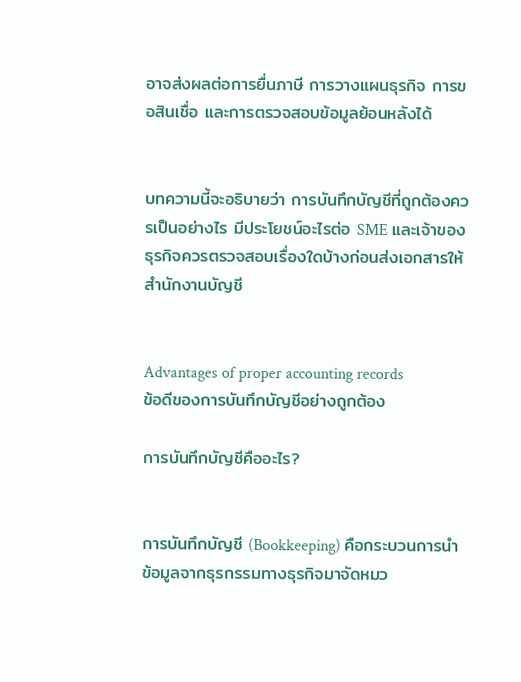อาจส่งผลต่อการยื่นภาษี การวางแผนธุรกิจ การขอสินเชื่อ และการตรวจสอบข้อมูลย้อนหลังได้


บทความนี้จะอธิบายว่า การบันทึกบัญชีที่ถูกต้องควรเป็นอย่างไร มีประโยชน์อะไรต่อ SME และเจ้าของธุรกิจควรตรวจสอบเรื่องใดบ้างก่อนส่งเอกสารให้สำนักงานบัญชี


Advantages of proper accounting records
ข้อดีของการบันทึกบัญชีอย่างถูกต้อง

การบันทึกบัญชีคืออะไร?


การบันทึกบัญชี (Bookkeeping) คือกระบวนการนำข้อมูลจากธุรกรรมทางธุรกิจมาจัดหมว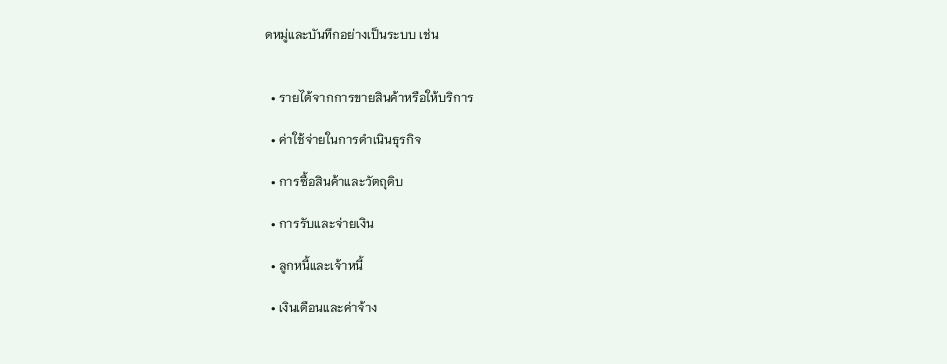ดหมู่และบันทึกอย่างเป็นระบบ เช่น


  • รายได้จากการขายสินค้าหรือให้บริการ

  • ค่าใช้จ่ายในการดำเนินธุรกิจ

  • การซื้อสินค้าและวัตถุดิบ

  • การรับและจ่ายเงิน

  • ลูกหนี้และเจ้าหนี้

  • เงินเดือนและค่าจ้าง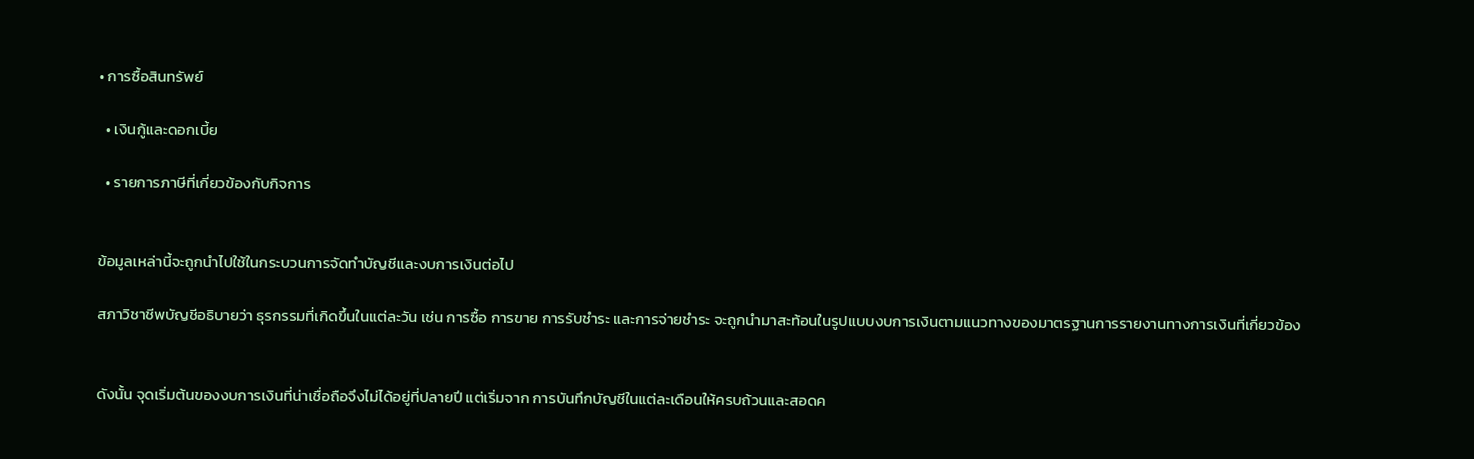• การซื้อสินทรัพย์

  • เงินกู้และดอกเบี้ย

  • รายการภาษีที่เกี่ยวข้องกับกิจการ


ข้อมูลเหล่านี้จะถูกนำไปใช้ในกระบวนการจัดทำบัญชีและงบการเงินต่อไป

สภาวิชาชีพบัญชีอธิบายว่า ธุรกรรมที่เกิดขึ้นในแต่ละวัน เช่น การซื้อ การขาย การรับชำระ และการจ่ายชำระ จะถูกนำมาสะท้อนในรูปแบบงบการเงินตามแนวทางของมาตรฐานการรายงานทางการเงินที่เกี่ยวข้อง


ดังนั้น จุดเริ่มต้นของงบการเงินที่น่าเชื่อถือจึงไม่ได้อยู่ที่ปลายปี แต่เริ่มจาก การบันทึกบัญชีในแต่ละเดือนให้ครบถ้วนและสอดค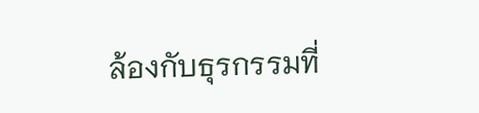ล้องกับธุรกรรมที่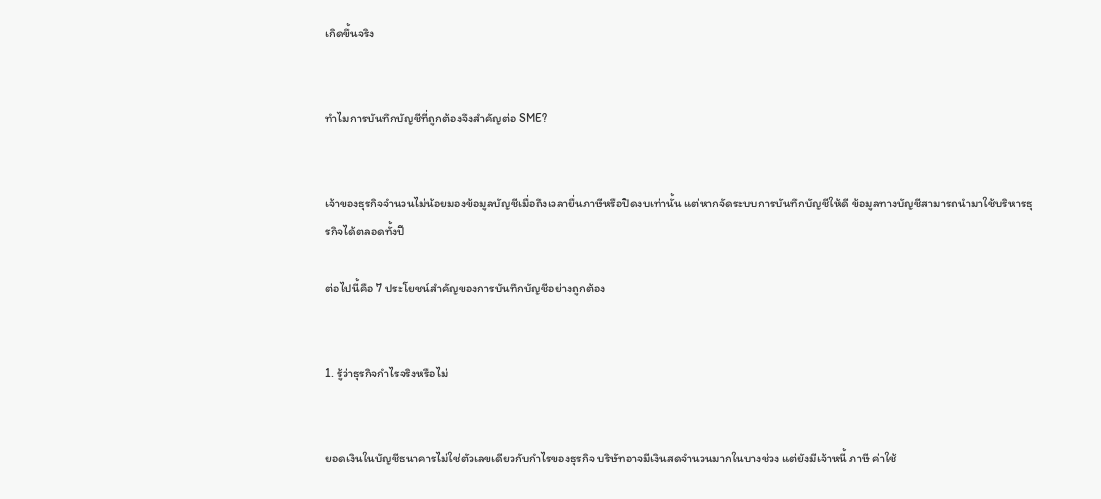เกิดขึ้นจริง


ทำไมการบันทึกบัญชีที่ถูกต้องจึงสำคัญต่อ SME?


เจ้าของธุรกิจจำนวนไม่น้อยมองข้อมูลบัญชีเมื่อถึงเวลายื่นภาษีหรือปิดงบเท่านั้น แต่หากจัดระบบการบันทึกบัญชีให้ดี ข้อมูลทางบัญชีสามารถนำมาใช้บริหารธุรกิจได้ตลอดทั้งปี

ต่อไปนี้คือ 7 ประโยชน์สำคัญของการบันทึกบัญชีอย่างถูกต้อง


1. รู้ว่าธุรกิจกำไรจริงหรือไม่


ยอดเงินในบัญชีธนาคารไม่ใช่ตัวเลขเดียวกับกำไรของธุรกิจ บริษัทอาจมีเงินสดจำนวนมากในบางช่วง แต่ยังมีเจ้าหนี้ ภาษี ค่าใช้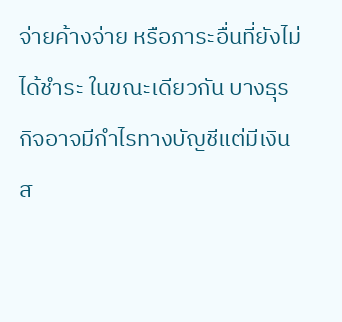จ่ายค้างจ่าย หรือภาระอื่นที่ยังไม่ได้ชำระ ในขณะเดียวกัน บางธุรกิจอาจมีกำไรทางบัญชีแต่มีเงินส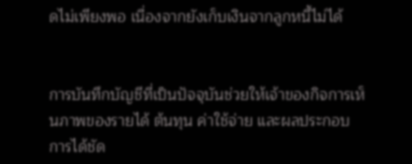ดไม่เพียงพอ เนื่องจากยังเก็บเงินจากลูกหนี้ไม่ได้


การบันทึกบัญชีที่เป็นปัจจุบันช่วยให้เจ้าของกิจการเห็นภาพของรายได้ ต้นทุน ค่าใช้จ่าย และผลประกอบการได้ชัด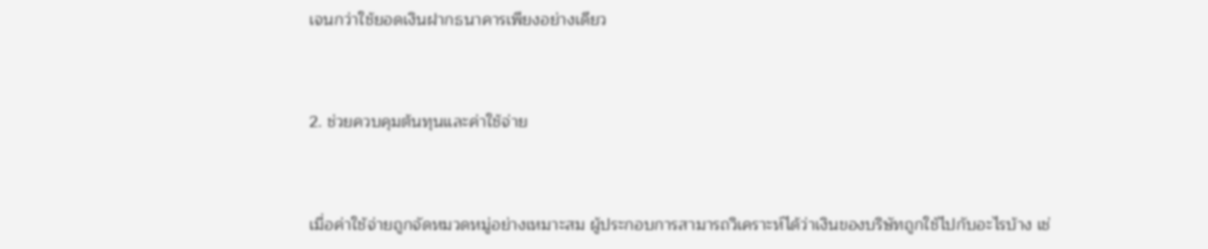เจนกว่าใช้ยอดเงินฝากธนาคารเพียงอย่างเดียว


2. ช่วยควบคุมต้นทุนและค่าใช้จ่าย


เมื่อค่าใช้จ่ายถูกจัดหมวดหมู่อย่างเหมาะสม ผู้ประกอบการสามารถวิเคราะห์ได้ว่าเงินของบริษัทถูกใช้ไปกับอะไรบ้าง เช่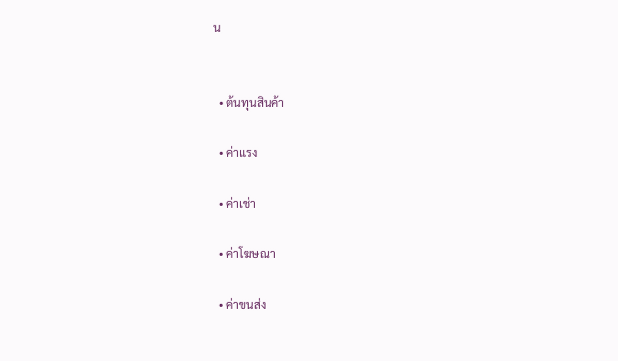น


  • ต้นทุนสินค้า

  • ค่าแรง

  • ค่าเช่า

  • ค่าโฆษณา

  • ค่าขนส่ง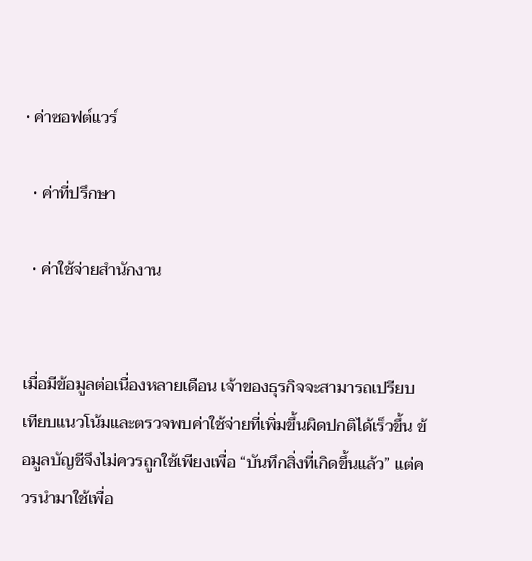• ค่าซอฟต์แวร์

  • ค่าที่ปรึกษา

  • ค่าใช้จ่ายสำนักงาน


เมื่อมีข้อมูลต่อเนื่องหลายเดือน เจ้าของธุรกิจจะสามารถเปรียบเทียบแนวโน้มและตรวจพบค่าใช้จ่ายที่เพิ่มขึ้นผิดปกติได้เร็วขึ้น ข้อมูลบัญชีจึงไม่ควรถูกใช้เพียงเพื่อ “บันทึกสิ่งที่เกิดขึ้นแล้ว” แต่ควรนำมาใช้เพื่อ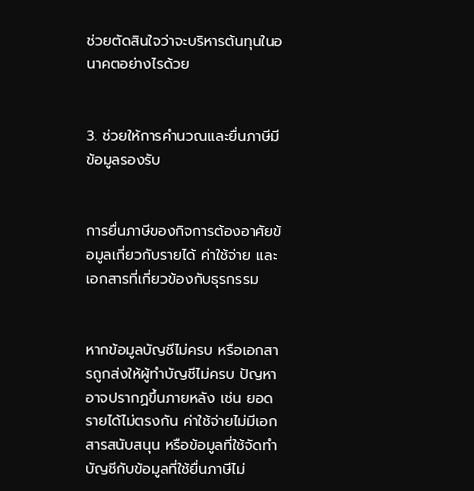ช่วยตัดสินใจว่าจะบริหารต้นทุนในอนาคตอย่างไรด้วย


3. ช่วยให้การคำนวณและยื่นภาษีมีข้อมูลรองรับ


การยื่นภาษีของกิจการต้องอาศัยข้อมูลเกี่ยวกับรายได้ ค่าใช้จ่าย และเอกสารที่เกี่ยวข้องกับธุรกรรม


หากข้อมูลบัญชีไม่ครบ หรือเอกสารถูกส่งให้ผู้ทำบัญชีไม่ครบ ปัญหาอาจปรากฏขึ้นภายหลัง เช่น ยอดรายได้ไม่ตรงกัน ค่าใช้จ่ายไม่มีเอกสารสนับสนุน หรือข้อมูลที่ใช้จัดทำบัญชีกับข้อมูลที่ใช้ยื่นภาษีไม่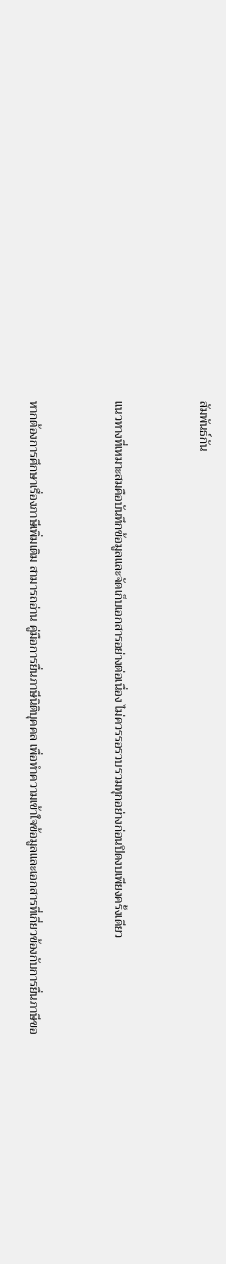สัมพันธ์กัน


แนวทางที่เหมาะสมคือบันทึกข้อมูลและจัดเก็บเอกสารอย่างต่อเนื่อง ไม่ควรรอรวบรวมทุกอย่างก่อนปิดงบเพียงครั้งเดียว


หากต้องการศึกษาเรื่องภาษีเพิ่มเติม สามารถอ่าน คู่มือการยื่นภาษีนิติบุคคล เพื่อทำความเข้าใจข้อมูลและเอกสารที่เกี่ยวข้องกับการยื่นภาษีขอ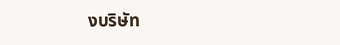งบริษัท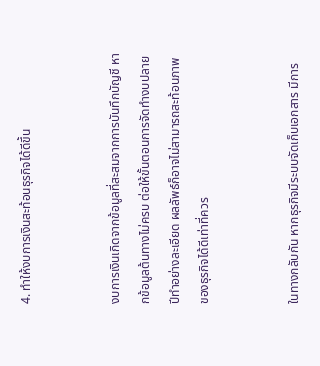4. ทำให้งบการเงินสะท้อนธุรกิจได้ดีขึ้น


งบการเงินเกิดจากข้อมูลที่สะสมจากการบันทึกบัญชี หากข้อมูลต้นทางไม่ครบ ต่อให้ขั้นตอนการจัดทำงบปลายปีทำอย่างละเอียด ผลลัพธ์ก็อาจไม่สามารถสะท้อนภาพของธุรกิจได้ดีเท่าที่ควร


ในทางกลับกัน หากธุรกิจมีระบบจัดเก็บเอกสาร มีการ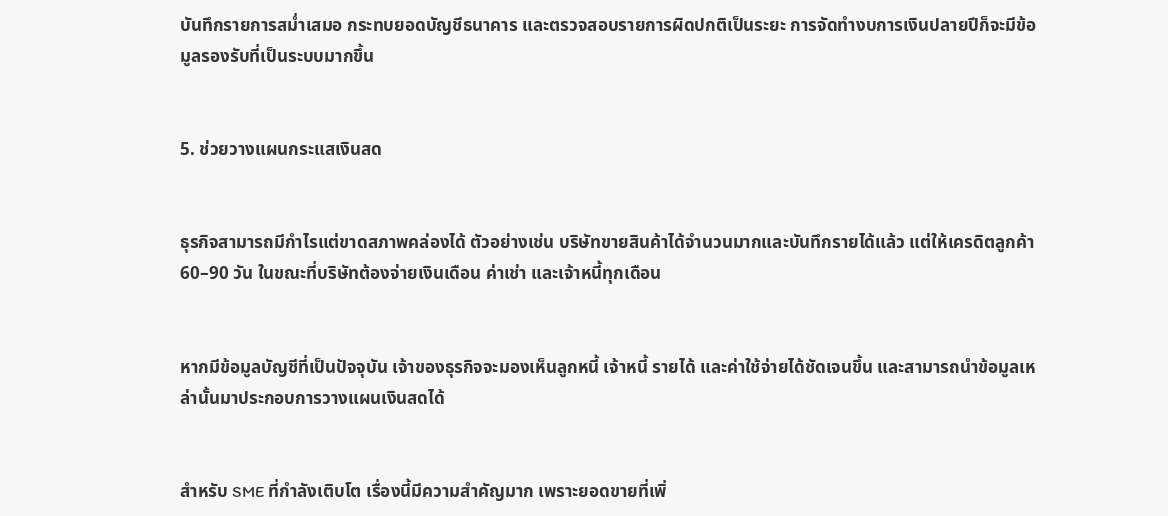บันทึกรายการสม่ำเสมอ กระทบยอดบัญชีธนาคาร และตรวจสอบรายการผิดปกติเป็นระยะ การจัดทำงบการเงินปลายปีก็จะมีข้อมูลรองรับที่เป็นระบบมากขึ้น


5. ช่วยวางแผนกระแสเงินสด


ธุรกิจสามารถมีกำไรแต่ขาดสภาพคล่องได้ ตัวอย่างเช่น บริษัทขายสินค้าได้จำนวนมากและบันทึกรายได้แล้ว แต่ให้เครดิตลูกค้า 60–90 วัน ในขณะที่บริษัทต้องจ่ายเงินเดือน ค่าเช่า และเจ้าหนี้ทุกเดือน


หากมีข้อมูลบัญชีที่เป็นปัจจุบัน เจ้าของธุรกิจจะมองเห็นลูกหนี้ เจ้าหนี้ รายได้ และค่าใช้จ่ายได้ชัดเจนขึ้น และสามารถนำข้อมูลเหล่านั้นมาประกอบการวางแผนเงินสดได้


สำหรับ SME ที่กำลังเติบโต เรื่องนี้มีความสำคัญมาก เพราะยอดขายที่เพิ่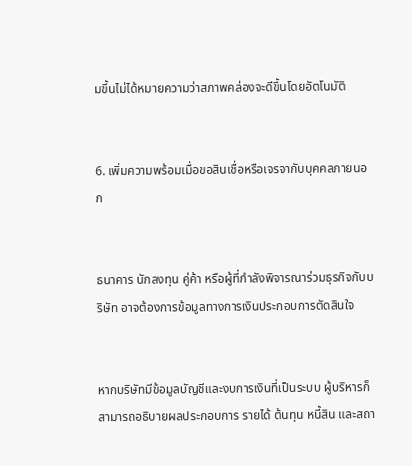มขึ้นไม่ได้หมายความว่าสภาพคล่องจะดีขึ้นโดยอัตโนมัติ


6. เพิ่มความพร้อมเมื่อขอสินเชื่อหรือเจรจากับบุคคลภายนอก


ธนาคาร นักลงทุน คู่ค้า หรือผู้ที่กำลังพิจารณาร่วมธุรกิจกับบริษัท อาจต้องการข้อมูลทางการเงินประกอบการตัดสินใจ


หากบริษัทมีข้อมูลบัญชีและงบการเงินที่เป็นระบบ ผู้บริหารก็สามารถอธิบายผลประกอบการ รายได้ ต้นทุน หนี้สิน และสถา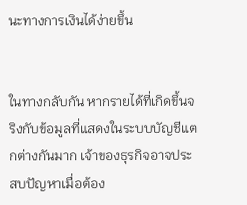นะทางการเงินได้ง่ายขึ้น


ในทางกลับกัน หากรายได้ที่เกิดขึ้นจริงกับข้อมูลที่แสดงในระบบบัญชีแตกต่างกันมาก เจ้าของธุรกิจอาจประสบปัญหาเมื่อต้อง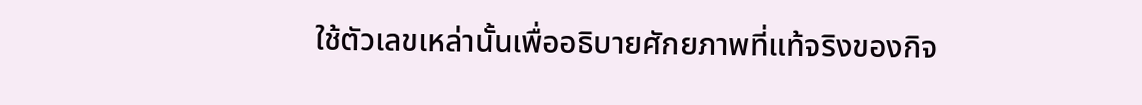ใช้ตัวเลขเหล่านั้นเพื่ออธิบายศักยภาพที่แท้จริงของกิจ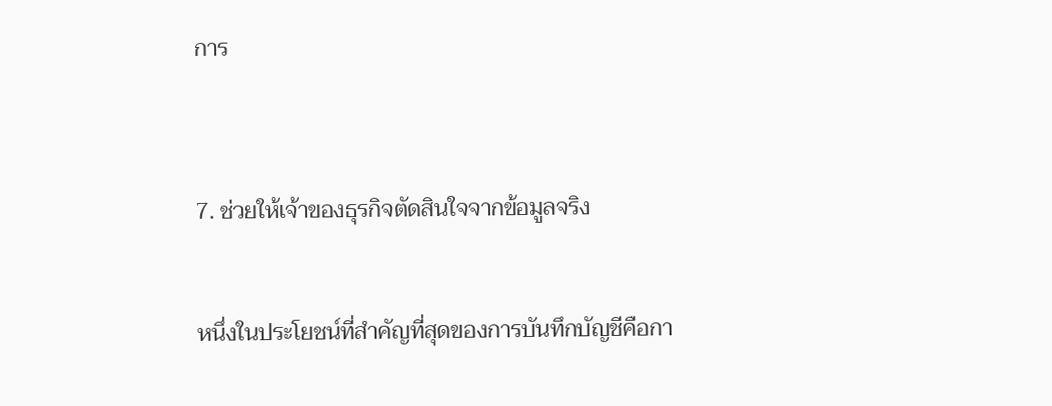การ



7. ช่วยให้เจ้าของธุรกิจตัดสินใจจากข้อมูลจริง


หนึ่งในประโยชน์ที่สำคัญที่สุดของการบันทึกบัญชีคือกา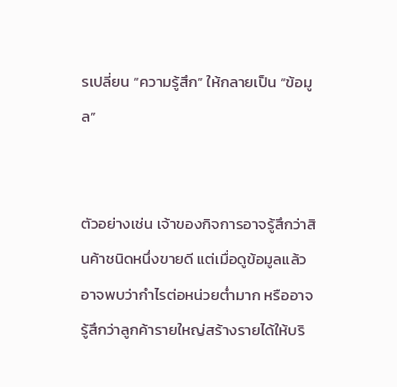รเปลี่ยน “ความรู้สึก” ให้กลายเป็น “ข้อมูล”


ตัวอย่างเช่น เจ้าของกิจการอาจรู้สึกว่าสินค้าชนิดหนึ่งขายดี แต่เมื่อดูข้อมูลแล้วอาจพบว่ากำไรต่อหน่วยต่ำมาก หรืออาจรู้สึกว่าลูกค้ารายใหญ่สร้างรายได้ให้บริ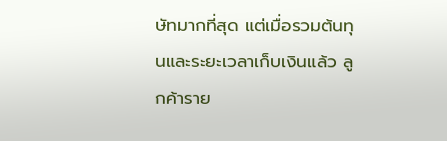ษัทมากที่สุด แต่เมื่อรวมต้นทุนและระยะเวลาเก็บเงินแล้ว ลูกค้าราย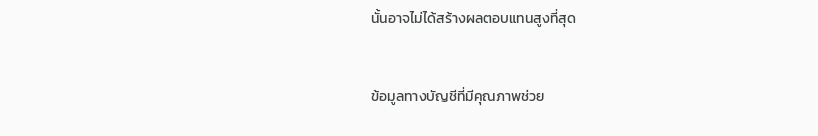นั้นอาจไม่ได้สร้างผลตอบแทนสูงที่สุด


ข้อมูลทางบัญชีที่มีคุณภาพช่วย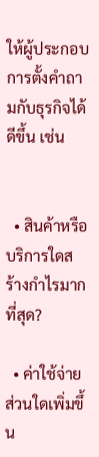ให้ผู้ประกอบการตั้งคำถามกับธุรกิจได้ดีขึ้น เช่น


  • สินค้าหรือบริการใดสร้างกำไรมากที่สุด?

  • ค่าใช้จ่ายส่วนใดเพิ่มขึ้น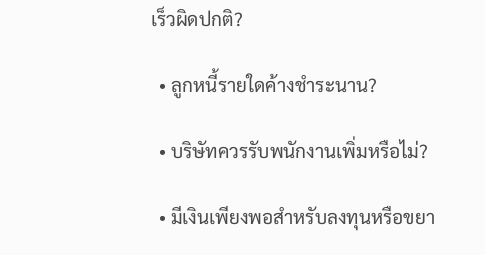เร็วผิดปกติ?

  • ลูกหนี้รายใดค้างชำระนาน?

  • บริษัทควรรับพนักงานเพิ่มหรือไม่?

  • มีเงินเพียงพอสำหรับลงทุนหรือขยา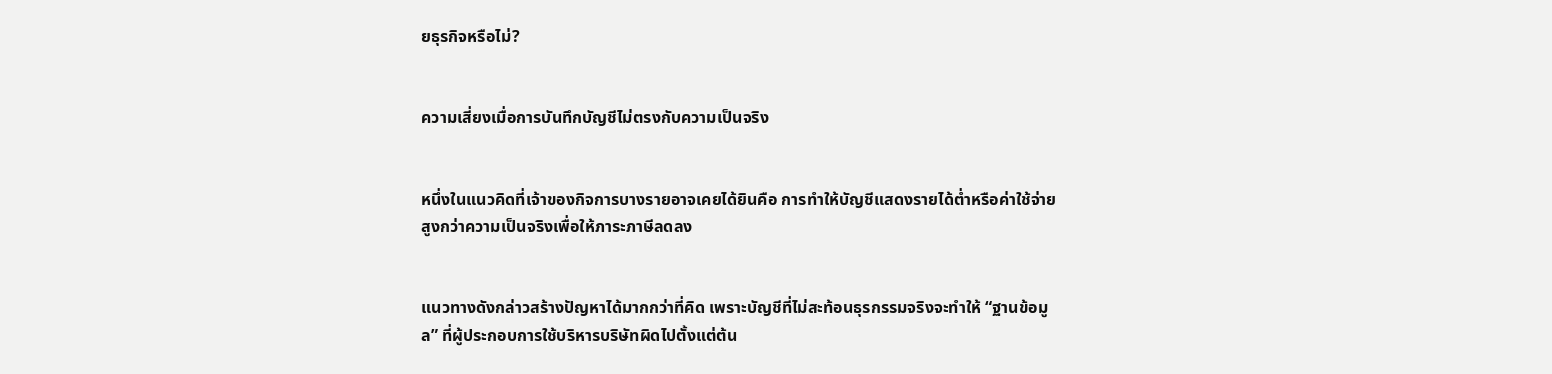ยธุรกิจหรือไม่?


ความเสี่ยงเมื่อการบันทึกบัญชีไม่ตรงกับความเป็นจริง


หนึ่งในแนวคิดที่เจ้าของกิจการบางรายอาจเคยได้ยินคือ การทำให้บัญชีแสดงรายได้ต่ำหรือค่าใช้จ่ายสูงกว่าความเป็นจริงเพื่อให้ภาระภาษีลดลง


แนวทางดังกล่าวสร้างปัญหาได้มากกว่าที่คิด เพราะบัญชีที่ไม่สะท้อนธุรกรรมจริงจะทำให้ “ฐานข้อมูล” ที่ผู้ประกอบการใช้บริหารบริษัทผิดไปตั้งแต่ต้น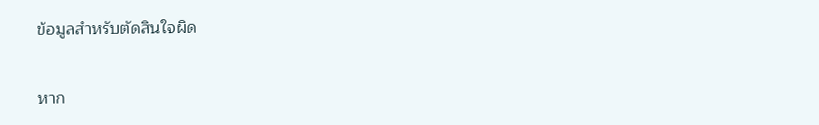ข้อมูลสำหรับตัดสินใจผิด


หาก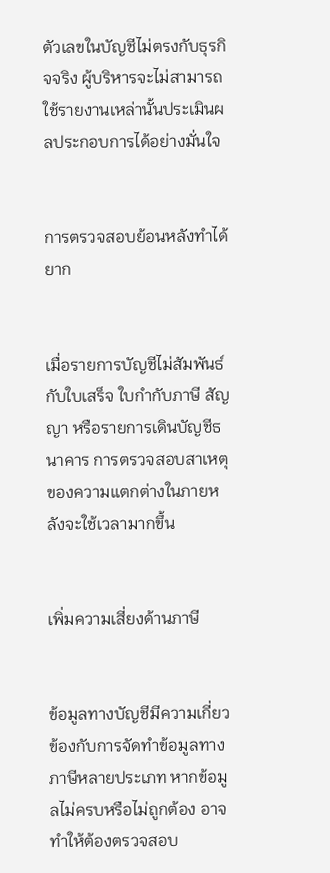ตัวเลขในบัญชีไม่ตรงกับธุรกิจจริง ผู้บริหารจะไม่สามารถใช้รายงานเหล่านั้นประเมินผลประกอบการได้อย่างมั่นใจ


การตรวจสอบย้อนหลังทำได้ยาก


เมื่อรายการบัญชีไม่สัมพันธ์กับใบเสร็จ ใบกำกับภาษี สัญญา หรือรายการเดินบัญชีธนาคาร การตรวจสอบสาเหตุของความแตกต่างในภายหลังจะใช้เวลามากขึ้น


เพิ่มความเสี่ยงด้านภาษี


ข้อมูลทางบัญชีมีความเกี่ยวข้องกับการจัดทำข้อมูลทางภาษีหลายประเภท หากข้อมูลไม่ครบหรือไม่ถูกต้อง อาจทำให้ต้องตรวจสอบ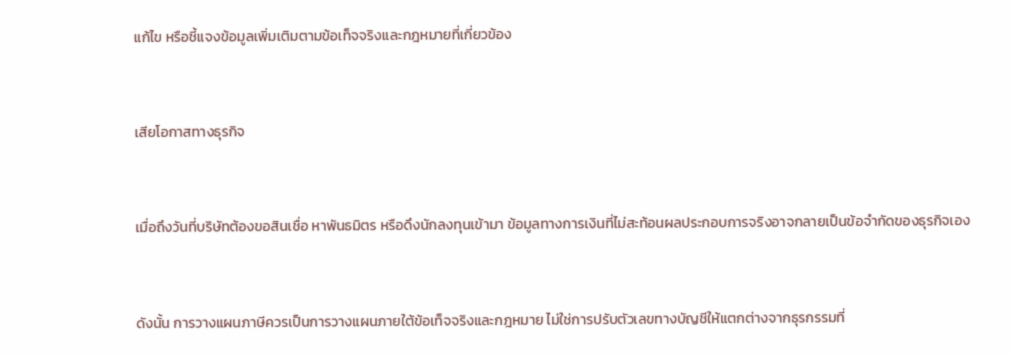แก้ไข หรือชี้แจงข้อมูลเพิ่มเติมตามข้อเท็จจริงและกฎหมายที่เกี่ยวข้อง


เสียโอกาสทางธุรกิจ


เมื่อถึงวันที่บริษัทต้องขอสินเชื่อ หาพันธมิตร หรือดึงนักลงทุนเข้ามา ข้อมูลทางการเงินที่ไม่สะท้อนผลประกอบการจริงอาจกลายเป็นข้อจำกัดของธุรกิจเอง


ดังนั้น การวางแผนภาษีควรเป็นการวางแผนภายใต้ข้อเท็จจริงและกฎหมาย ไม่ใช่การปรับตัวเลขทางบัญชีให้แตกต่างจากธุรกรรมที่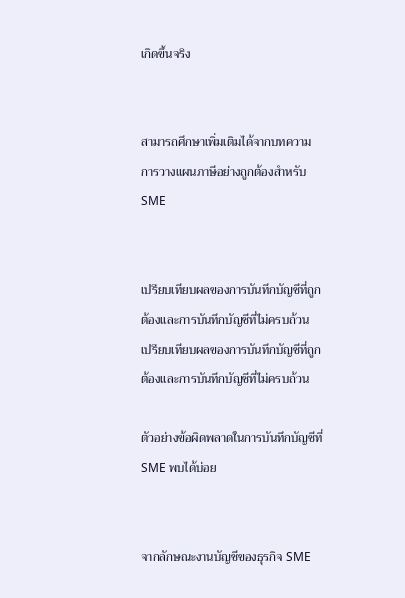เกิดขึ้นจริง


สามารถศึกษาเพิ่มเติมได้จากบทความ การวางแผนภาษีอย่างถูกต้องสำหรับ SME


เปรียบเทียบผลของการบันทึกบัญชีที่ถูกต้องและการบันทึกบัญชีที่ไม่ครบถ้วน
เปรียบเทียบผลของการบันทึกบัญชีที่ถูกต้องและการบันทึกบัญชีที่ไม่ครบถ้วน

ตัวอย่างข้อผิดพลาดในการบันทึกบัญชีที่ SME พบได้บ่อย


จากลักษณะงานบัญชีของธุรกิจ SME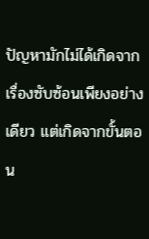ปัญหามักไม่ได้เกิดจากเรื่องซับซ้อนเพียงอย่างเดียว แต่เกิดจากขั้นตอน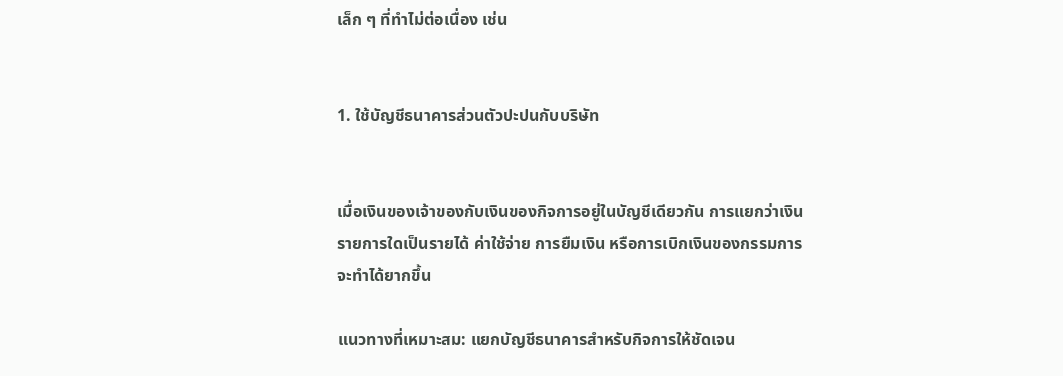เล็ก ๆ ที่ทำไม่ต่อเนื่อง เช่น


1. ใช้บัญชีธนาคารส่วนตัวปะปนกับบริษัท


เมื่อเงินของเจ้าของกับเงินของกิจการอยู่ในบัญชีเดียวกัน การแยกว่าเงินรายการใดเป็นรายได้ ค่าใช้จ่าย การยืมเงิน หรือการเบิกเงินของกรรมการจะทำได้ยากขึ้น

แนวทางที่เหมาะสม: แยกบัญชีธนาคารสำหรับกิจการให้ชัดเจน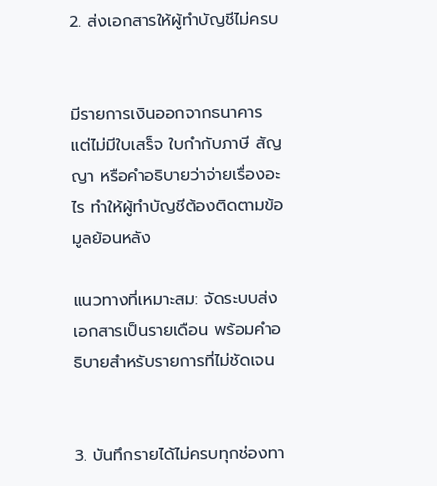2. ส่งเอกสารให้ผู้ทำบัญชีไม่ครบ


มีรายการเงินออกจากธนาคาร แต่ไม่มีใบเสร็จ ใบกำกับภาษี สัญญา หรือคำอธิบายว่าจ่ายเรื่องอะไร ทำให้ผู้ทำบัญชีต้องติดตามข้อมูลย้อนหลัง

แนวทางที่เหมาะสม: จัดระบบส่งเอกสารเป็นรายเดือน พร้อมคำอธิบายสำหรับรายการที่ไม่ชัดเจน


3. บันทึกรายได้ไม่ครบทุกช่องทา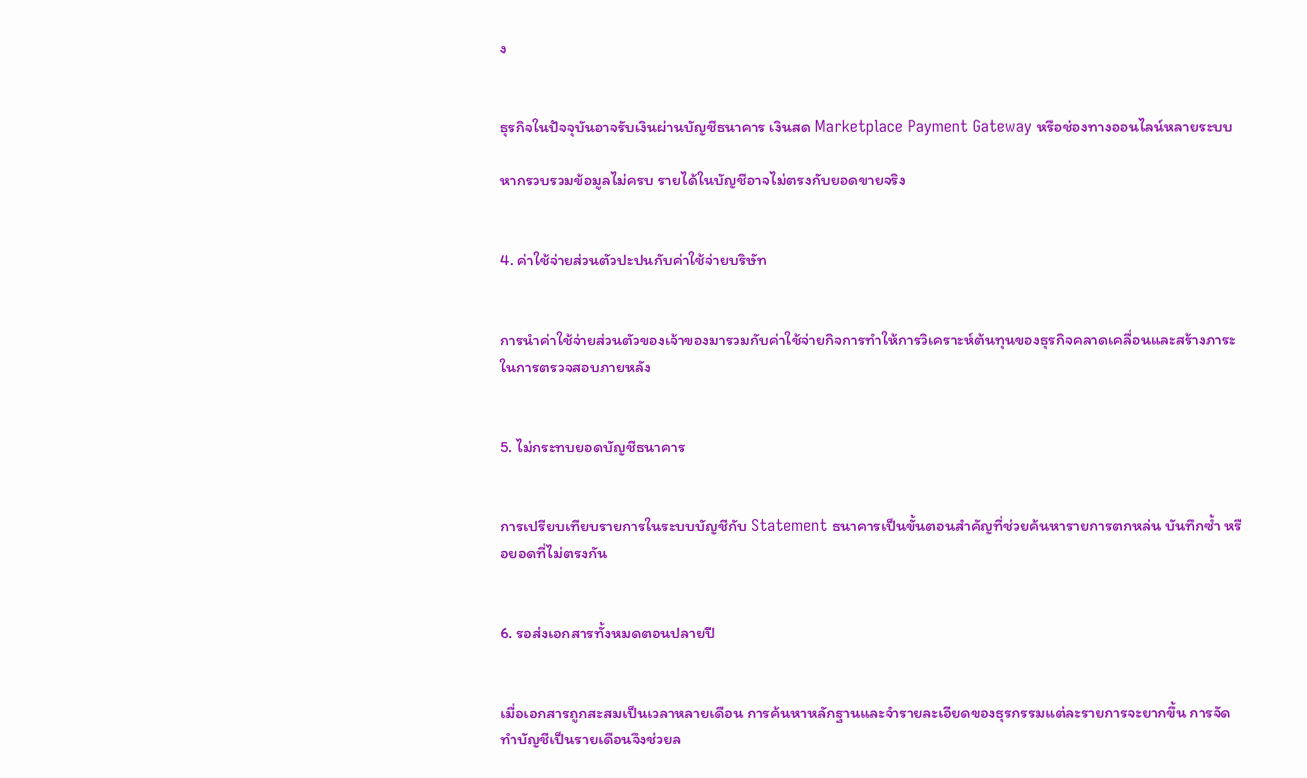ง


ธุรกิจในปัจจุบันอาจรับเงินผ่านบัญชีธนาคาร เงินสด Marketplace Payment Gateway หรือช่องทางออนไลน์หลายระบบ

หากรวบรวมข้อมูลไม่ครบ รายได้ในบัญชีอาจไม่ตรงกับยอดขายจริง


4. ค่าใช้จ่ายส่วนตัวปะปนกับค่าใช้จ่ายบริษัท


การนำค่าใช้จ่ายส่วนตัวของเจ้าของมารวมกับค่าใช้จ่ายกิจการทำให้การวิเคราะห์ต้นทุนของธุรกิจคลาดเคลื่อนและสร้างภาระในการตรวจสอบภายหลัง


5. ไม่กระทบยอดบัญชีธนาคาร


การเปรียบเทียบรายการในระบบบัญชีกับ Statement ธนาคารเป็นขั้นตอนสำคัญที่ช่วยค้นหารายการตกหล่น บันทึกซ้ำ หรือยอดที่ไม่ตรงกัน


6. รอส่งเอกสารทั้งหมดตอนปลายปี


เมื่อเอกสารถูกสะสมเป็นเวลาหลายเดือน การค้นหาหลักฐานและจำรายละเอียดของธุรกรรมแต่ละรายการจะยากขึ้น การจัดทำบัญชีเป็นรายเดือนจึงช่วยล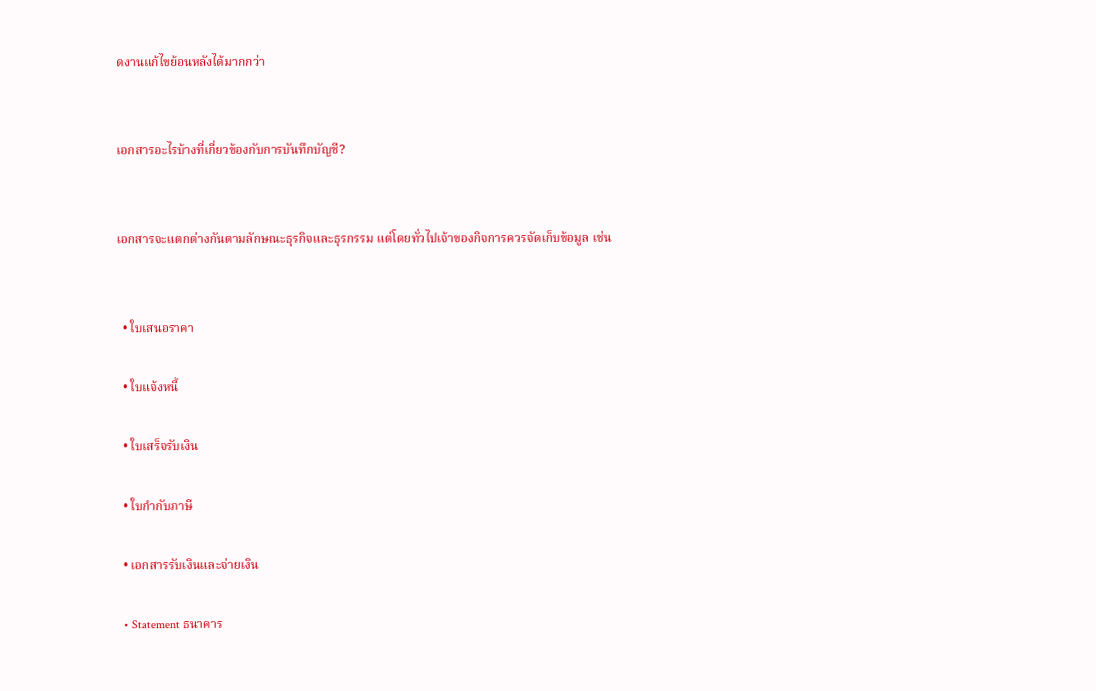ดงานแก้ไขย้อนหลังได้มากกว่า


เอกสารอะไรบ้างที่เกี่ยวข้องกับการบันทึกบัญชี?


เอกสารจะแตกต่างกันตามลักษณะธุรกิจและธุรกรรม แต่โดยทั่วไปเจ้าของกิจการควรจัดเก็บข้อมูล เช่น


  • ใบเสนอราคา

  • ใบแจ้งหนี้

  • ใบเสร็จรับเงิน

  • ใบกำกับภาษี

  • เอกสารรับเงินและจ่ายเงิน

  • Statement ธนาคาร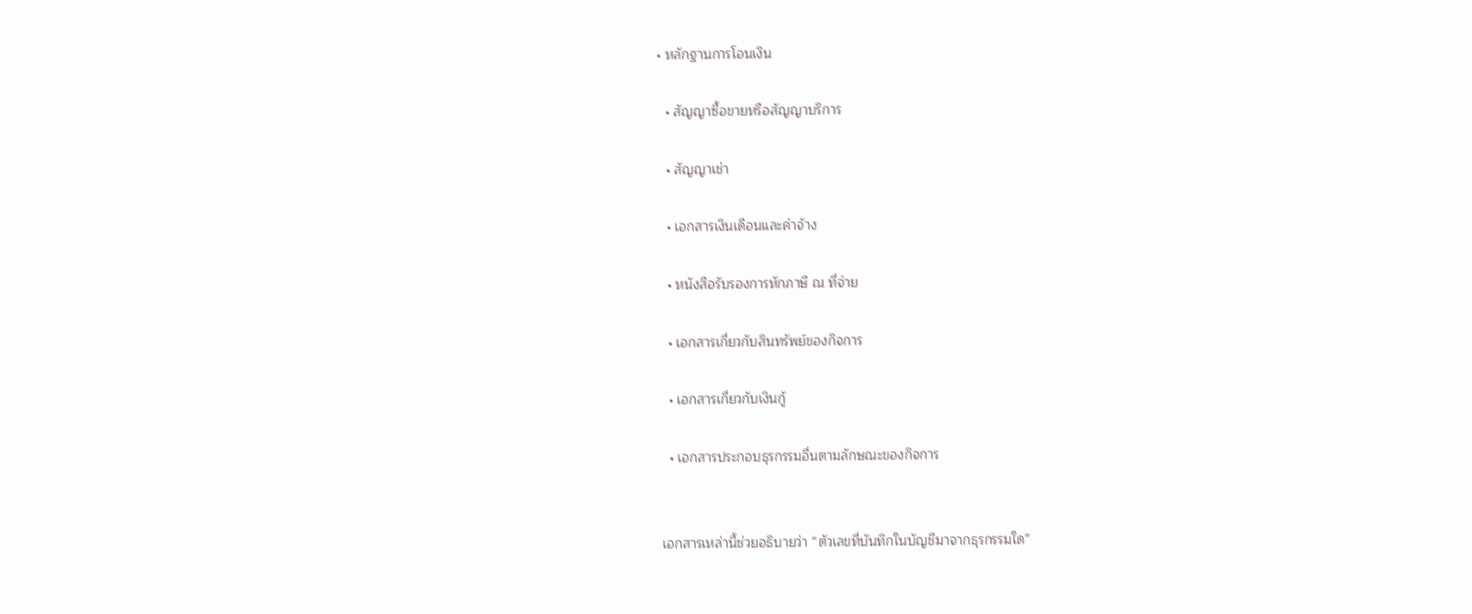• หลักฐานการโอนเงิน

  • สัญญาซื้อขายหรือสัญญาบริการ

  • สัญญาเช่า

  • เอกสารเงินเดือนและค่าจ้าง

  • หนังสือรับรองการหักภาษี ณ ที่จ่าย

  • เอกสารเกี่ยวกับสินทรัพย์ของกิจการ

  • เอกสารเกี่ยวกับเงินกู้

  • เอกสารประกอบธุรกรรมอื่นตามลักษณะของกิจการ


เอกสารเหล่านี้ช่วยอธิบายว่า “ตัวเลขที่บันทึกในบัญชีมาจากธุรกรรมใด”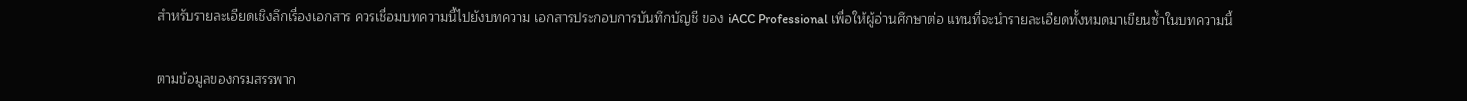สำหรับรายละเอียดเชิงลึกเรื่องเอกสาร ควรเชื่อมบทความนี้ไปยังบทความ เอกสารประกอบการบันทึกบัญชี ของ iACC Professional เพื่อให้ผู้อ่านศึกษาต่อ แทนที่จะนำรายละเอียดทั้งหมดมาเขียนซ้ำในบทความนี้


ตามข้อมูลของกรมสรรพาก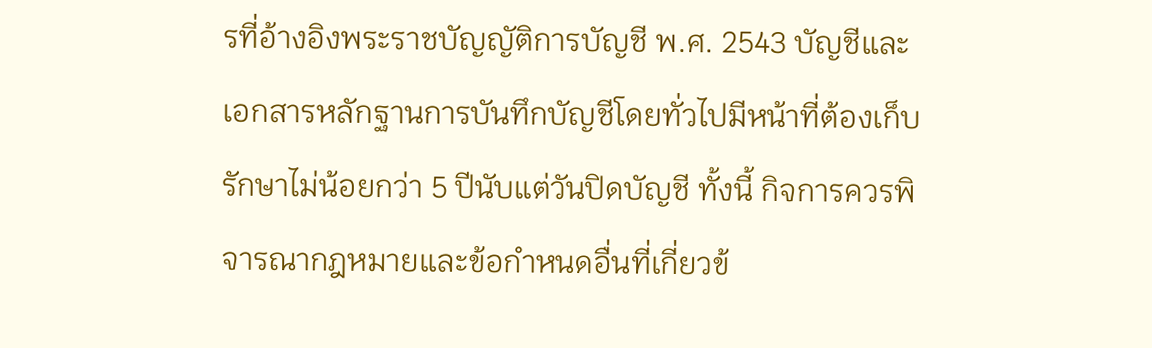รที่อ้างอิงพระราชบัญญัติการบัญชี พ.ศ. 2543 บัญชีและเอกสารหลักฐานการบันทึกบัญชีโดยทั่วไปมีหน้าที่ต้องเก็บรักษาไม่น้อยกว่า 5 ปีนับแต่วันปิดบัญชี ทั้งนี้ กิจการควรพิจารณากฎหมายและข้อกำหนดอื่นที่เกี่ยวข้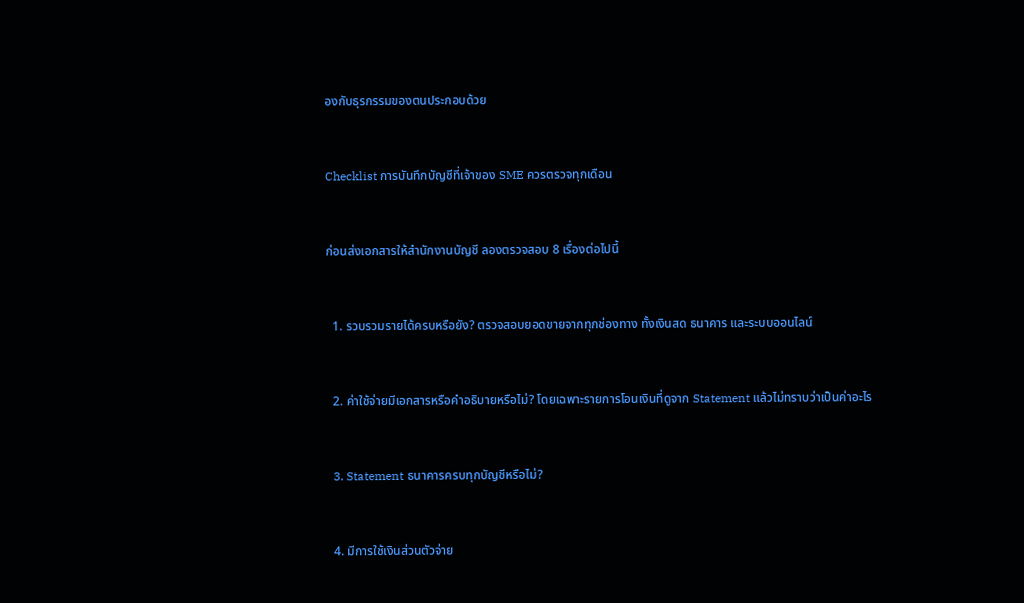องกับธุรกรรมของตนประกอบด้วย


Checklist การบันทึกบัญชีที่เจ้าของ SME ควรตรวจทุกเดือน


ก่อนส่งเอกสารให้สำนักงานบัญชี ลองตรวจสอบ 8 เรื่องต่อไปนี้


  1. รวบรวมรายได้ครบหรือยัง? ตรวจสอบยอดขายจากทุกช่องทาง ทั้งเงินสด ธนาคาร และระบบออนไลน์


  2. ค่าใช้จ่ายมีเอกสารหรือคำอธิบายหรือไม่? โดยเฉพาะรายการโอนเงินที่ดูจาก Statement แล้วไม่ทราบว่าเป็นค่าอะไร


  3. Statement ธนาคารครบทุกบัญชีหรือไม่?


  4. มีการใช้เงินส่วนตัวจ่าย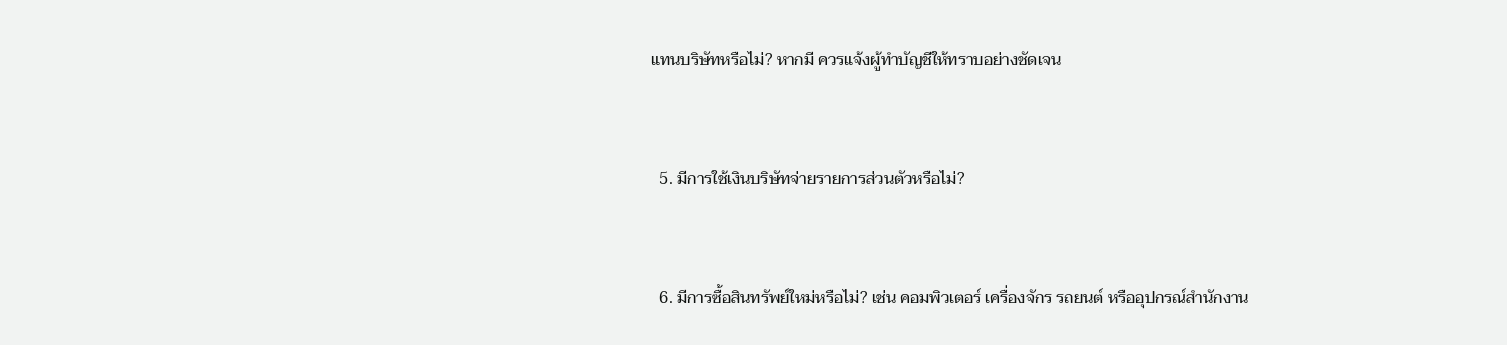แทนบริษัทหรือไม่? หากมี ควรแจ้งผู้ทำบัญชีให้ทราบอย่างชัดเจน


  5. มีการใช้เงินบริษัทจ่ายรายการส่วนตัวหรือไม่?


  6. มีการซื้อสินทรัพย์ใหม่หรือไม่? เช่น คอมพิวเตอร์ เครื่องจักร รถยนต์ หรืออุปกรณ์สำนักงาน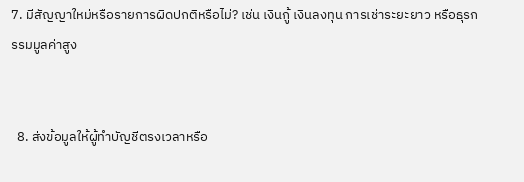7. มีสัญญาใหม่หรือรายการผิดปกติหรือไม่? เช่น เงินกู้ เงินลงทุน การเช่าระยะยาว หรือธุรกรรมมูลค่าสูง


  8. ส่งข้อมูลให้ผู้ทำบัญชีตรงเวลาหรือ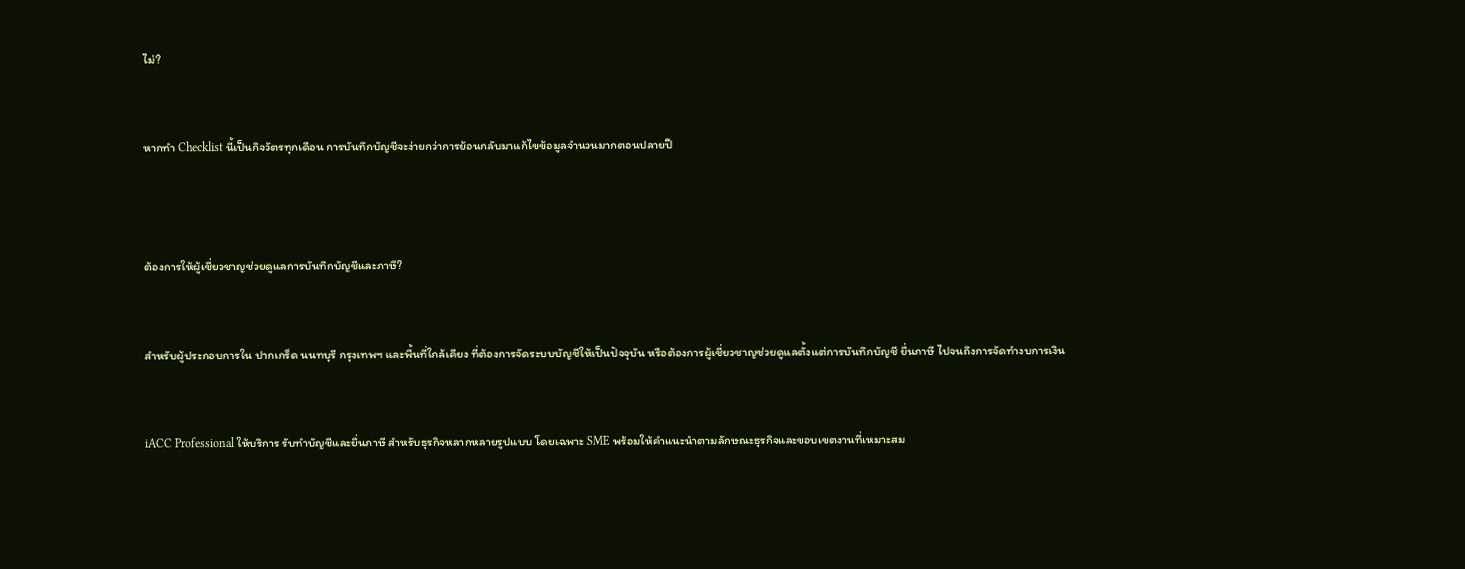ไม่?


หากทำ Checklist นี้เป็นกิจวัตรทุกเดือน การบันทึกบัญชีจะง่ายกว่าการย้อนกลับมาแก้ไขข้อมูลจำนวนมากตอนปลายปี



ต้องการให้ผู้เชี่ยวชาญช่วยดูแลการบันทึกบัญชีและภาษี?


สำหรับผู้ประกอบการใน ปากเกร็ด นนทบุรี กรุงเทพฯ และพื้นที่ใกล้เคียง ที่ต้องการจัดระบบบัญชีให้เป็นปัจจุบัน หรือต้องการผู้เชี่ยวชาญช่วยดูแลตั้งแต่การบันทึกบัญชี ยื่นภาษี ไปจนถึงการจัดทำงบการเงิน


iACC Professional ให้บริการ รับทำบัญชีและยื่นภาษี สำหรับธุรกิจหลากหลายรูปแบบ โดยเฉพาะ SME พร้อมให้คำแนะนำตามลักษณะธุรกิจและขอบเขตงานที่เหมาะสม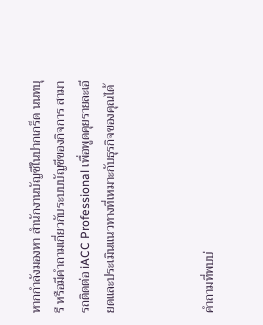หากกำลังมองหา สำนักงานบัญชีในปากเกร็ด นนทบุรี หรือมีคำถามเกี่ยวกับระบบบัญชีของกิจการ สามารถติดต่อ iACC Professional เพื่อพูดคุยรายละเอียดและประเมินแนวทางที่เหมาะกับธุรกิจของคุณได้



คำถามที่พบบ่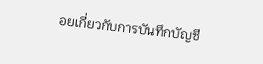อยเกี่ยวกับการบันทึกบัญชี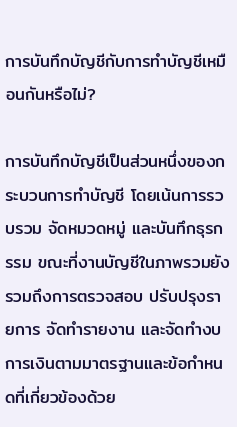การบันทึกบัญชีกับการทำบัญชีเหมือนกันหรือไม่?

การบันทึกบัญชีเป็นส่วนหนึ่งของกระบวนการทำบัญชี โดยเน้นการรวบรวม จัดหมวดหมู่ และบันทึกธุรกรรม ขณะที่งานบัญชีในภาพรวมยังรวมถึงการตรวจสอบ ปรับปรุงรายการ จัดทำรายงาน และจัดทำงบการเงินตามมาตรฐานและข้อกำหนดที่เกี่ยวข้องด้วย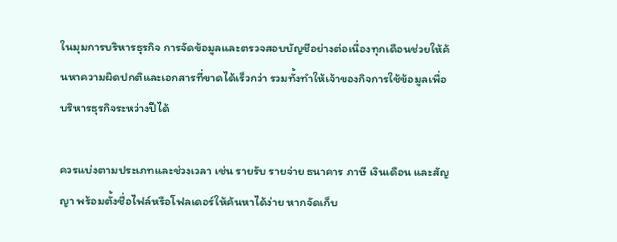ในมุมการบริหารธุรกิจ การจัดข้อมูลและตรวจสอบบัญชีอย่างต่อเนื่องทุกเดือนช่วยให้ค้นหาความผิดปกติและเอกสารที่ขาดได้เร็วกว่า รวมทั้งทำให้เจ้าของกิจการใช้ข้อมูลเพื่อบริหารธุรกิจระหว่างปีได้

ควรแบ่งตามประเภทและช่วงเวลา เช่น รายรับ รายจ่าย ธนาคาร ภาษี เงินเดือน และสัญญา พร้อมตั้งชื่อไฟล์หรือโฟลเดอร์ให้ค้นหาได้ง่าย หากจัดเก็บ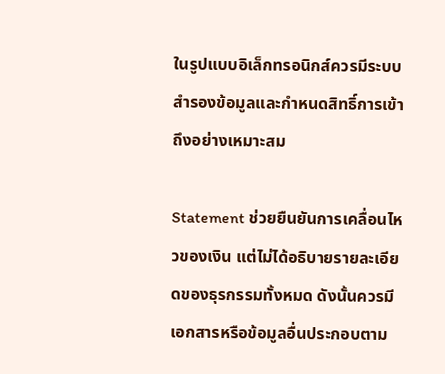ในรูปแบบอิเล็กทรอนิกส์ควรมีระบบสำรองข้อมูลและกำหนดสิทธิ์การเข้าถึงอย่างเหมาะสม

Statement ช่วยยืนยันการเคลื่อนไหวของเงิน แต่ไม่ได้อธิบายรายละเอียดของธุรกรรมทั้งหมด ดังนั้นควรมีเอกสารหรือข้อมูลอื่นประกอบตาม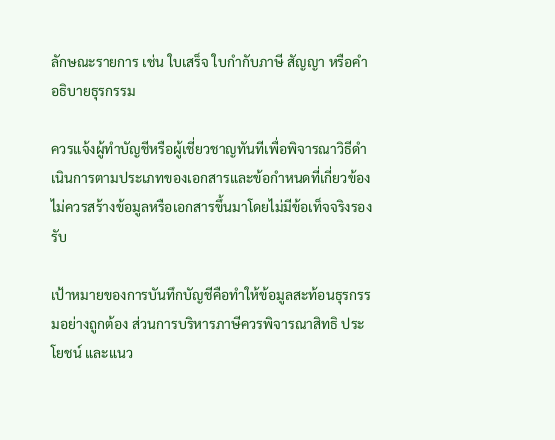ลักษณะรายการ เช่น ใบเสร็จ ใบกำกับภาษี สัญญา หรือคำอธิบายธุรกรรม

ควรแจ้งผู้ทำบัญชีหรือผู้เชี่ยวชาญทันทีเพื่อพิจารณาวิธีดำเนินการตามประเภทของเอกสารและข้อกำหนดที่เกี่ยวข้อง ไม่ควรสร้างข้อมูลหรือเอกสารขึ้นมาโดยไม่มีข้อเท็จจริงรองรับ

เป้าหมายของการบันทึกบัญชีคือทำให้ข้อมูลสะท้อนธุรกรรมอย่างถูกต้อง ส่วนการบริหารภาษีควรพิจารณาสิทธิ ประโยชน์ และแนว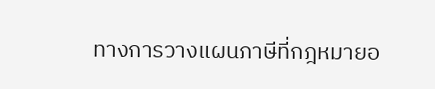ทางการวางแผนภาษีที่กฎหมายอ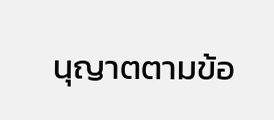นุญาตตามข้อ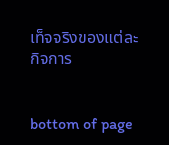เท็จจริงของแต่ละกิจการ


bottom of page